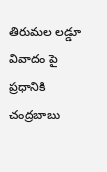తిరుమల లడ్డూ వివాదం పై ప్రధానికి చంద్రబాబు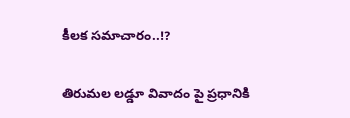కీలక సమాచారం..!?

తిరుమల లడ్డూ వివాదం పై ప్రధానికి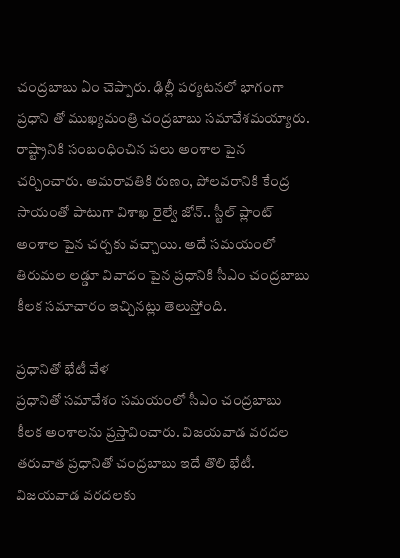చంద్రబాబు ఏం చెప్పారు. ఢిల్లీ పర్యటనలో భాగంగా ప్రధాని తో ముఖ్యమంత్రి చంద్రబాబు సమావేశమయ్యారు. రాష్ట్రానికి సంబంధించిన పలు అంశాల పైన చర్చించారు. అమరావతికి రుణం, పోలవరానికి కేంద్ర సాయంతో పాటుగా విశాఖ రైల్వే జోన్.. స్టీల్ ప్లాంట్ అంశాల పైన చర్చకు వచ్చాయి. అదే సమయంలో తిరుమల లడ్డూ వివాదం పైన ప్రధానికి సీఎం చంద్రబాబు కీలక సమాచారం ఇచ్చినట్లు తెలుస్తోంది.

ప్రధానితో భేటీ వేళ
ప్రధానితో సమావేశం సమయంలో సీఎం చంద్రబాబు కీలక అంశాలను ప్రస్తావించారు. విజయవాడ వరదల తరువాత ప్రధానితో చంద్రబాబు ఇదే తొలి భేటీ. విజయవాడ వరదలకు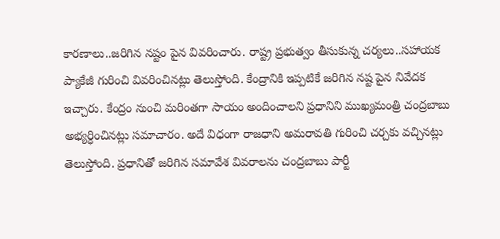కారణాలు..జరిగిన నష్టం పైన వివరించారు. రాష్ట్ర ప్రభుత్వం తీసుకున్న చర్యలు..సహాయక ప్యాకేజీ గురించి వివరించినట్లు తెలుస్తోంది. కేంద్రానికి ఇప్పటికే జరిగిన నష్ట పైన నివేదక ఇచ్చారు. కేంద్రం నుంచి మరింతగా సాయం అందించాలని ప్రధానిని ముఖ్యమంత్రి చంద్రబాబు అభ్యర్ధించినట్లు సమాచారం. అదే విధంగా రాజధాని అమరావతి గురించి చర్చకు వచ్చినట్లు తెలుస్తోంది. ప్రధానితో జరిగిన సమావేశ వివరాలను చంద్రబాబు పార్టీ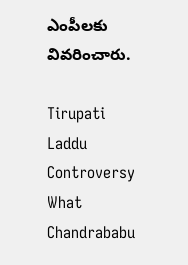ఎంపీలకు వివరించారు.

Tirupati Laddu Controversy What Chandrababu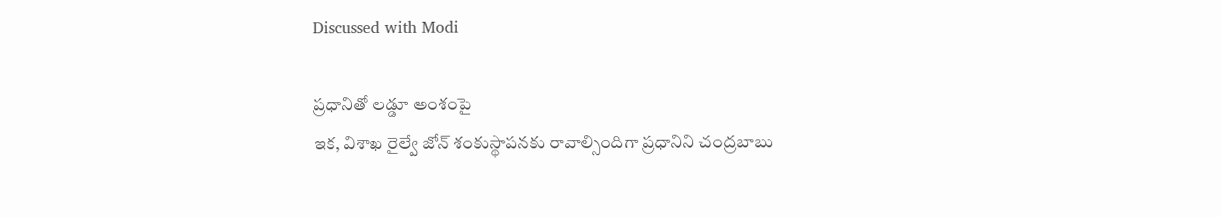Discussed with Modi

ప్రధానితో లడ్డూ అంశంపై
ఇక, విశాఖ రైల్వే జోన్ శంకుస్థాపనకు రావాల్సిందిగా ప్రధానిని చంద్రబాబు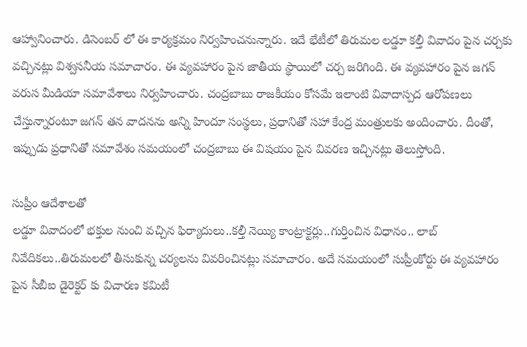ఆహ్వానించారు. డిసెంబర్ లో ఈ కార్యక్రమం నిర్వహించనున్నారు. ఇదే భేటీలో తిరుమల లడ్డూ కల్తీ వివాదం పైన చర్చకు వచ్చినట్లు విశ్వసనీయ సమాచారం. ఈ వ్యవహారం పైన జాతీయ స్థాయిలో చర్చ జరిగింది. ఈ వ్యవహారం పైన జగన్ వరుస మీడియా సమావేశాలు నిర్వహించారు. చంద్రబాబు రాజకీయం కోసమే ఇలాంటి వివాదాస్పద ఆరోపణలు చేస్తున్నారంటూ జగన్ తన వాదనను అన్ని హిందూ సంస్థలు, ప్రధానితో సహా కేంద్ర మంత్రులకు అందించారు. దీంతో, ఇప్పుడు ప్రధానితో సమావేశం సమయంలో చంద్రబాబు ఈ విషయం పైన వివరణ ఇచ్చినట్లు తెలుస్తోంది.

సుప్రీం ఆదేశాలతో
లడ్డూ వివాదంలో భక్తుల నుంచి వచ్చిన ఫిర్యాదులు..కల్తీ నెయ్యి కాంట్రాక్టర్లు..గుర్తించిన విధానం.. లాబ్ నివేదికలు..తిరుమలలో తీసుకున్న చర్యలను వివరించినట్లు సమాచారం. అదే సమయంలో సుప్రీంకోర్టు ఈ వ్యవహారం పైన సీబీఐ డైరెక్టర్ కు విచారణ కమిటీ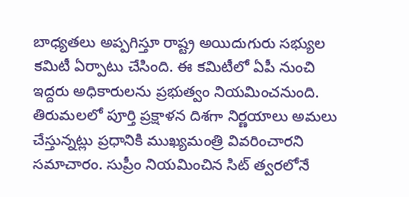బాధ్యతలు అప్పగిస్తూ రాష్ట్ర అయిదుగురు సభ్యుల కమిటీ ఏర్పాటు చేసింది. ఈ కమిటీలో ఏపీ నుంచి ఇద్దరు అధికారులను ప్రభుత్వం నియమించనుంది. తిరుమలలో పూర్తి ప్రక్షాళన దిశగా నిర్ణయాలు అమలు చేస్తున్నట్లు ప్రధానికి ముఖ్యమంత్రి వివరించారని సమాచారం. సుప్రీం నియమించిన సిట్ త్వరలోనే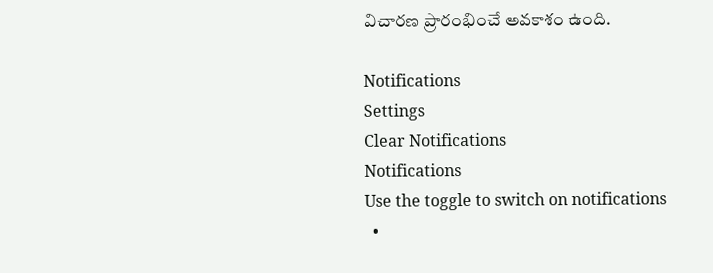విచారణ ప్రారంభించే అవకాశం ఉంది.

Notifications
Settings
Clear Notifications
Notifications
Use the toggle to switch on notifications
  •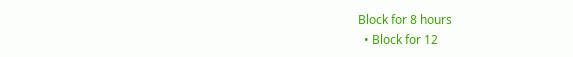Block for 8 hours
  • Block for 12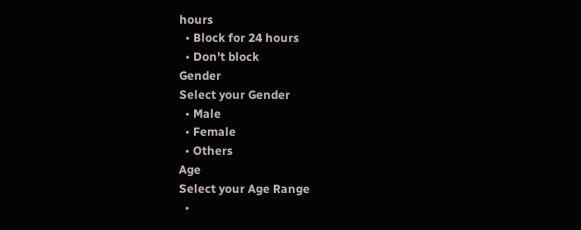hours
  • Block for 24 hours
  • Don't block
Gender
Select your Gender
  • Male
  • Female
  • Others
Age
Select your Age Range
  •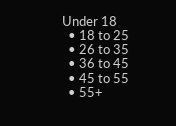Under 18
  • 18 to 25
  • 26 to 35
  • 36 to 45
  • 45 to 55
  • 55+